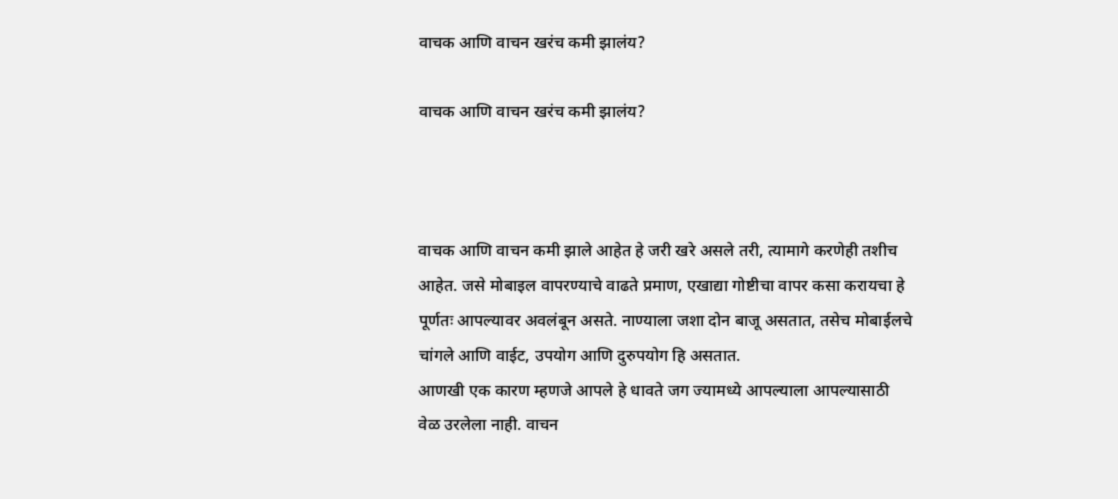वाचक आणि वाचन खरंच कमी झालंय?

वाचक आणि वाचन खरंच कमी झालंय?



वाचक आणि वाचन कमी झाले आहेत हे जरी खरे असले तरी, त्यामागे करणेही तशीच आहेत. जसे मोबाइल वापरण्याचे वाढते प्रमाण, एखाद्या गोष्टीचा वापर कसा करायचा हे पूर्णतः आपल्यावर अवलंबून असते. नाण्याला जशा दोन बाजू असतात, तसेच मोबाईलचे चांगले आणि वाईट, उपयोग आणि दुरुपयोग हि असतात.
आणखी एक कारण म्हणजे आपले हे धावते जग ज्यामध्ये आपल्याला आपल्यासाठी वेळ उरलेला नाही. वाचन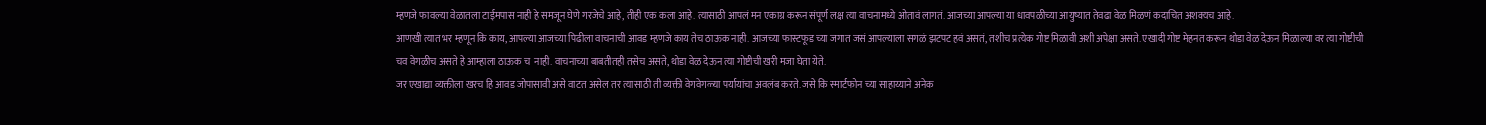म्हणजे फावल्या वेळातला टाईमपास नाही हे समजून घेणे गरजेचे आहे, तीही एक कला आहे. त्यासाठी आपलं मन एकाग्र करून संपूर्ण लक्ष त्या वाचनामध्ये ओतावं लागतं. आजच्या आपल्या या धावपळीच्या आयुष्यात तेवढा वेळ मिळणं कदाचित अशक्यच आहे.
आणखी त्यात भर म्हणून कि काय, आपल्या आजच्या पिढीला वाचनाची आवड म्हणजे काय तेच ठाऊक नाही. आजच्या फास्टफूड च्या जगात जसं आपल्याला सगळं झटपट हवं असतं, तशीच प्रत्येक गोष्ट मिळावी अशी अपेक्षा असते. एखादी गोष्ट मेहनत करून थोडा वेळ देऊन मिळाल्या वर त्या गोष्टीची चव वेगळीच असते हे आम्हाला ठाऊक च  नाही. वाचनाच्या बाबतीतही तसेच असते, थोडा वेळ देऊन त्या गोष्टीची खरी मजा घेता येते.
जर एखाद्या व्यक्तीला खरच हि आवड जोपासावी असे वाटत असेल तर त्यासाठी ती व्यक्ती वेगवेगळ्या पर्यायांचा अवलंब करते. जसे कि स्मार्टफोन च्या साहाय्याने अनेक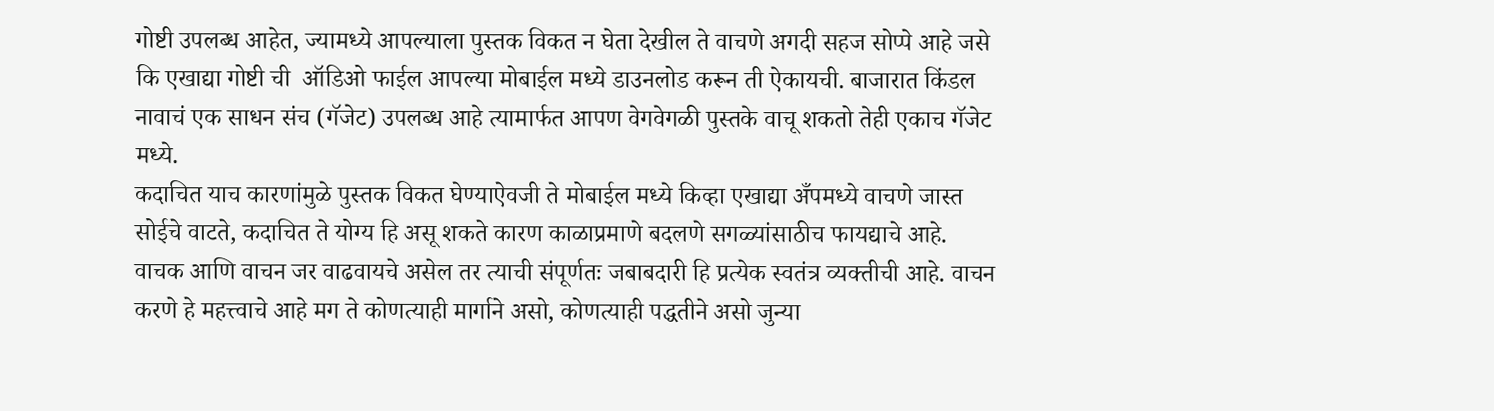गोष्टी उपलब्ध आहेत, ज्यामध्ये आपल्याला पुस्तक विकत न घेता देखील ते वाचणे अगदी सहज सोप्पे आहे जसे कि एखाद्या गोष्टी ची  ऑडिओ फाईल आपल्या मोबाईल मध्ये डाउनलोड करून ती ऐकायची. बाजारात किंडल नावाचं एक साधन संच (गॅजेट) उपलब्ध आहे त्यामार्फत आपण वेगवेगळी पुस्तके वाचू शकतो तेही एकाच गॅजेट मध्ये.
कदाचित याच कारणांमुळे पुस्तक विकत घेण्याऐवजी ते मोबाईल मध्ये किव्हा एखाद्या अँपमध्ये वाचणे जास्त सोईचे वाटते, कदाचित ते योग्य हि असू शकते कारण काळाप्रमाणे बदलणे सगळ्यांसाठीच फायद्याचे आहे.
वाचक आणि वाचन जर वाढवायचे असेल तर त्याची संपूर्णतः जबाबदारी हि प्रत्येक स्वतंत्र व्यक्तीची आहे. वाचन करणे हे महत्त्वाचे आहे मग ते कोणत्याही मार्गाने असो, कोणत्याही पद्धतीने असो जुन्या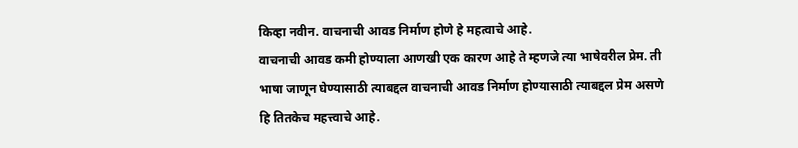किव्हा नवीन. वाचनाची आवड निर्माण होणे हे महत्वाचे आहे.
वाचनाची आवड कमी होण्याला आणखी एक कारण आहे ते म्हणजे त्या भाषेवरील प्रेम. ती भाषा जाणून घेण्यासाठी त्याबद्दल वाचनाची आवड निर्माण होण्यासाठी त्याबद्दल प्रेम असणे हि तितकेच महत्त्वाचे आहे.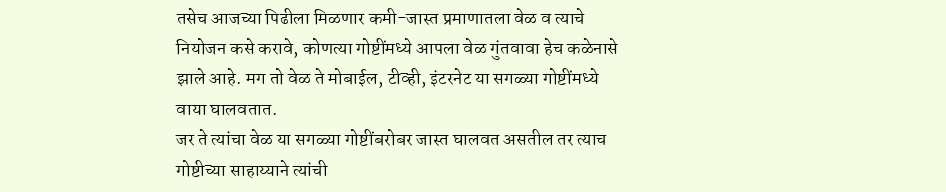तसेच आजच्या पिढीला मिळणार कमी-जास्त प्रमाणातला वेळ व त्याचे नियोजन कसे करावे, कोणत्या गोष्टींमध्ये आपला वेळ गुंतवावा हेच कळेनासे झाले आहे. मग तो वेळ ते मोबाईल, टीव्ही, इंटरनेट या सगळ्या गोष्टींमध्ये वाया घालवतात.
जर ते त्यांचा वेळ या सगळ्या गोष्टींबरोबर जास्त घालवत असतील तर त्याच गोष्टीच्या साहाय्याने त्यांची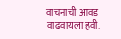वाचनाची आवड वाढवायला हवी.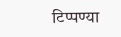टिप्पण्या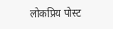लोकप्रिय पोस्ट